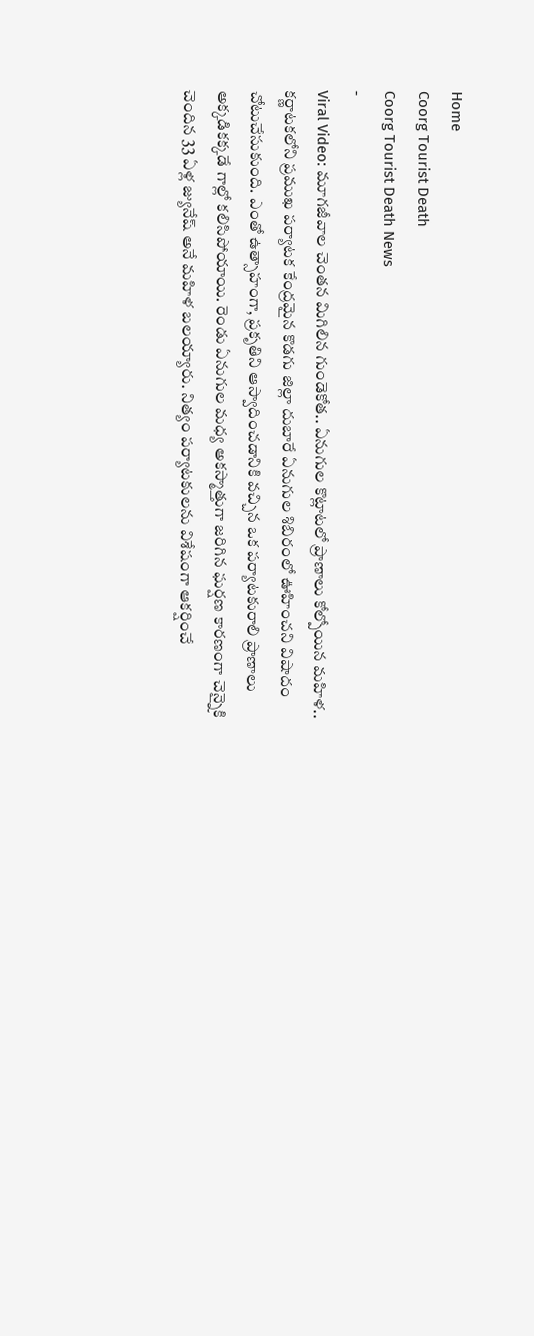Home
Coorg Tourist Death
Coorg Tourist Death News
-
Viral Video: మూగజీవాల చెంతన మిగిలిన గుండెకోత.. ఏనుగుల కొట్లాటలో ప్రాణాలు కోల్పోయిన మహిళ..
కర్ణాటకలోని ప్రముఖ పర్యాటక కేంద్రమైన కొడగు జిల్లా దుబారే ఏనుగుల శిబిరంలో ఊహించని విషాదం చోటుచేసుకుంది. ఎంతో ఉత్సాహంగా, ప్రకృతిని ఆస్వాదించడానికి వచ్చిన ఒక పర్యాటకురాలి ప్రాణాలు అక్కడికక్కడే గాల్లో కలిసిపోయాయి. రెండు ఏనుగుల మధ్య అకస్మాత్తుగా జరిగిన ఘర్షణ కారణంగా చెన్నైకి చెందిన 33 ఏళ్ల జ్యునేష్ అనే మహిళ బలయ్యారు. నిత్యం పర్యాటకులను విశేషంగా ఆకర్షించే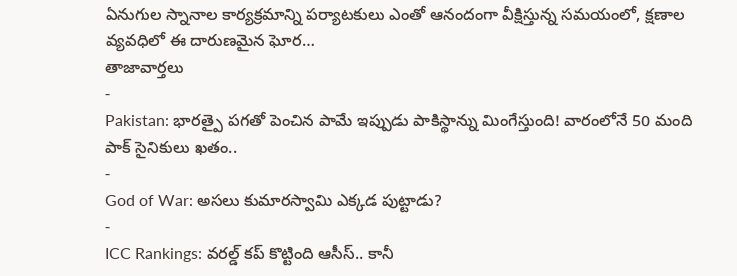ఏనుగుల స్నానాల కార్యక్రమాన్ని పర్యాటకులు ఎంతో ఆనందంగా వీక్షిస్తున్న సమయంలో, క్షణాల వ్యవధిలో ఈ దారుణమైన ఘోర…
తాజావార్తలు
-
Pakistan: భారత్పై పగతో పెంచిన పామే ఇప్పుడు పాకిస్థాన్ను మింగేస్తుంది! వారంలోనే 50 మంది పాక్ సైనికులు ఖతం..
-
God of War: అసలు కుమారస్వామి ఎక్కడ పుట్టాడు?
-
ICC Rankings: వరల్డ్ కప్ కొట్టింది ఆసీస్.. కానీ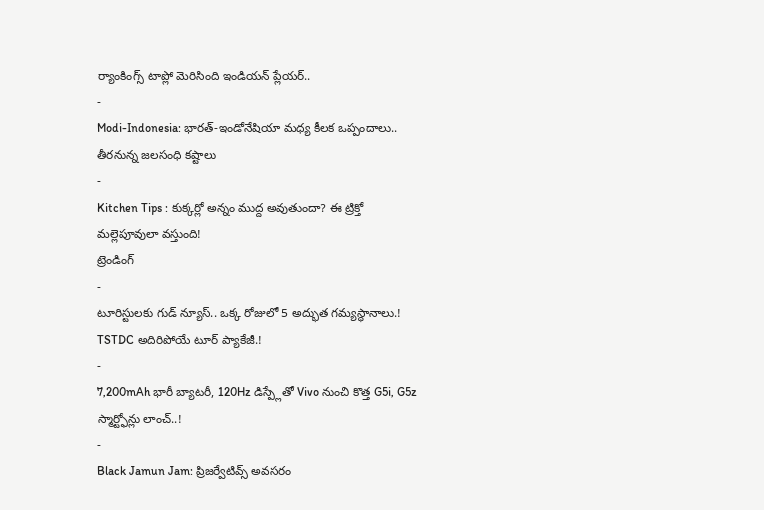ర్యాంకింగ్స్ టాప్లో మెరిసింది ఇండియన్ ప్లేయర్..
-
Modi-Indonesia: భారత్-ఇండోనేషియా మధ్య కీలక ఒప్పందాలు.. తీరనున్న జలసంధి కష్టాలు
-
Kitchen Tips : కుక్కర్లో అన్నం ముద్ద అవుతుందా? ఈ ట్రిక్తో మల్లెపూవులా వస్తుంది!
ట్రెండింగ్
-
టూరిస్టులకు గుడ్ న్యూస్.. ఒక్క రోజులో 5 అద్భుత గమ్యస్థానాలు.! TSTDC అదిరిపోయే టూర్ ప్యాకేజీ.!
-
7,200mAh భారీ బ్యాటరీ, 120Hz డిస్ప్లేతో Vivo నుంచి కొత్త G5i, G5z స్మార్ట్ఫోన్లు లాంచ్..!
-
Black Jamun Jam: ప్రిజర్వేటివ్స్ అవసరం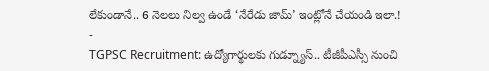లేకుండానే.. 6 నెలలు నిల్వ ఉండే ‘నేరేడు జామ్’ ఇంట్లోనే చేయండి ఇలా.!
-
TGPSC Recruitment: ఉద్యోగార్థులకు గుడ్న్యూస్.. టీజీపీఎస్సీ నుంచి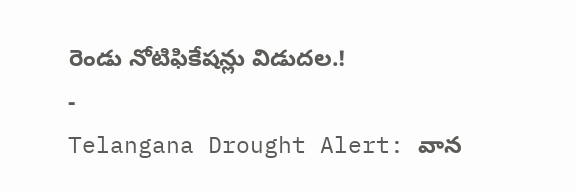రెండు నోటిఫికేషన్లు విడుదల.!
-
Telangana Drought Alert: వాన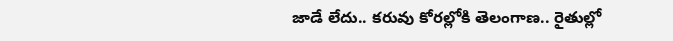జాడే లేదు.. కరువు కోరల్లోకి తెలంగాణ.. రైతుల్లో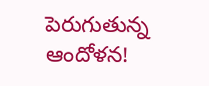పెరుగుతున్న ఆందోళన!